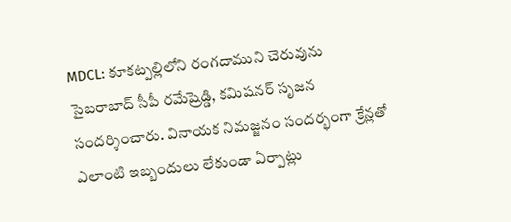MDCL: కూకట్పల్లిలోని రంగదాముని చెరువును సైబరాబాద్ సీపీ రమేష్రెడ్డి, కమిషనర్ సృజన సందర్శించారు. వినాయక నిమజ్జనం సందర్భంగా క్రేన్లతో ఎలాంటి ఇబ్బందులు లేకుండా ఏర్పాట్లు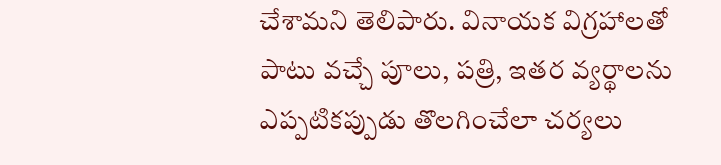చేశామని తెలిపారు. వినాయక విగ్రహాలతో పాటు వచ్చే పూలు, పత్రి, ఇతర వ్యర్థాలను ఎప్పటికప్పుడు తొలగించేలా చర్యలు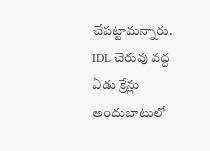చేపట్టామన్నారు. IDL చెరువు వద్ద ఏడు క్రేన్లు అందుబాటులో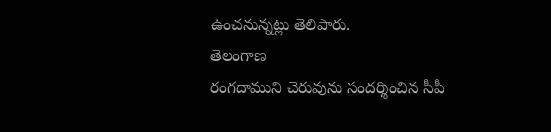ఉంచనున్నట్లు తెలిపారు.
తెలంగాణ
రంగదాముని చెరువును సందర్శించిన సీపీ